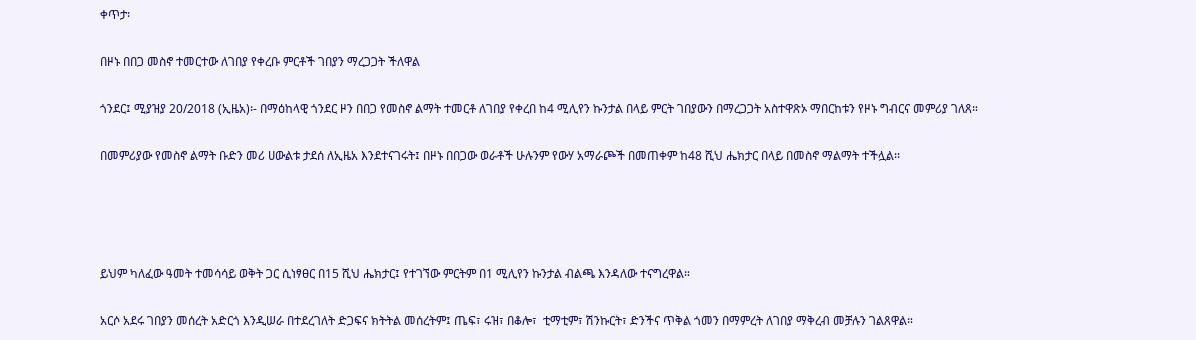ቀጥታ፡

በዞኑ በበጋ መስኖ ተመርተው ለገበያ የቀረቡ ምርቶች ገበያን ማረጋጋት ችለዋል

ጎንደር፤ ሚያዝያ 20/2018 (ኢዜአ)፡- በማዕከላዊ ጎንደር ዞን በበጋ የመስኖ ልማት ተመርቶ ለገበያ የቀረበ ከ4 ሚሊየን ኩንታል በላይ ምርት ገበያውን በማረጋጋት አስተዋጽኦ ማበርከቱን የዞኑ ግብርና መምሪያ ገለጸ።

በመምሪያው የመስኖ ልማት ቡድን መሪ ሀውልቱ ታደሰ ለኢዜአ እንደተናገሩት፤ በዞኑ በበጋው ወራቶች ሁሉንም የውሃ አማራጮች በመጠቀም ከ48 ሺህ ሔክታር በላይ በመስኖ ማልማት ተችሏል፡፡




ይህም ካለፈው ዓመት ተመሳሳይ ወቅት ጋር ሲነፃፀር በ15 ሺህ ሔክታር፤ የተገኘው ምርትም በ1 ሚሊየን ኩንታል ብልጫ እንዳለው ተናግረዋል።

አርሶ አደሩ ገበያን መሰረት አድርጎ እንዲሠራ በተደረገለት ድጋፍና ክትትል መሰረትም፤ ጤፍ፣ ሩዝ፣ በቆሎ፣  ቲማቲም፣ ሽንኩርት፣ ድንችና ጥቅል ጎመን በማምረት ለገበያ ማቅረብ መቻሉን ገልጸዋል።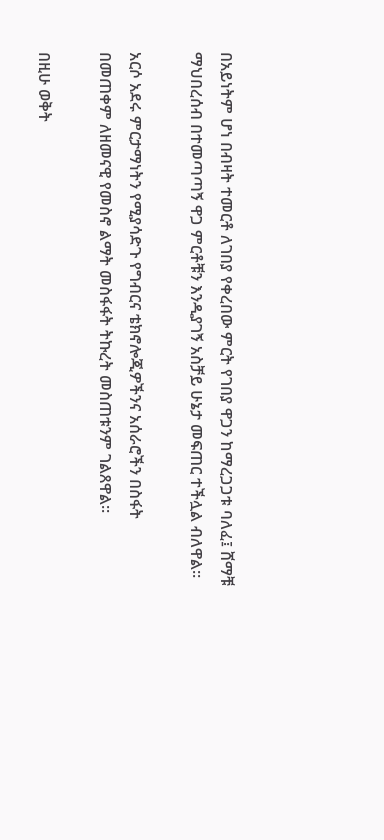በአይነትም ሆነ በብዛት ተመርቶ ለገበያ የቀረበው ምርት የገበያ ዋጋን ከማረጋጋቱ ባለፈ፤ ሸማቹ ማህበረሰብ በተመጣጣኝ ዋጋ ምርቶቹን እንዲያገኝ አስቻይ ሁኔታ መፍጠር ተችሏል ብለዋል።

አርሶ አደሩ ምርታማነትን የሚያሳድጉ የግብርና ቴክኖሎጂዎችንና አሰራሮችን በስፋት በመጠቀም ለዘመናዊ የመስኖ ልማት መስፋፋት ትኩረት መስጠቱንም ገልጸዋል፡፡

በዚሁ ወቅት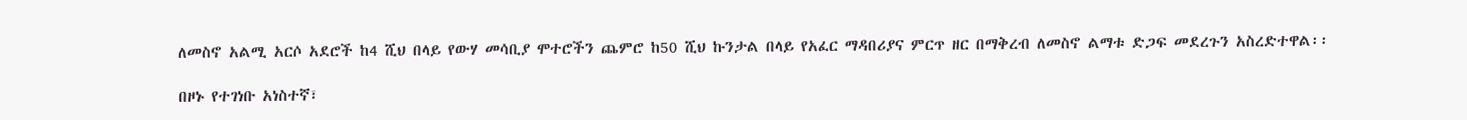ለመስኖ አልሚ አርሶ አደሮች ከ4 ሺህ በላይ የውሃ መሳቢያ ሞተሮችን ጨምሮ ከ50 ሺህ ኩንታል በላይ የአፈር ማዳበሪያና ምርጥ ዘር በማቅረብ ለመስኖ ልማቱ ድጋፍ መደረጉን አስረድተዋል፡፡

በዞኑ የተገነቡ አነስተኛ፣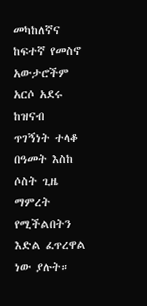መካከለኛና ከፍተኛ የመስኖ አውታሮችም አርሶ አደሩ ከዝናብ ጥገኝነት ተላቆ በዓመት እስከ ሶስት ጊዜ ማምረት የሚችልበትን እድል ፈጥረዋል ነው ያሉት።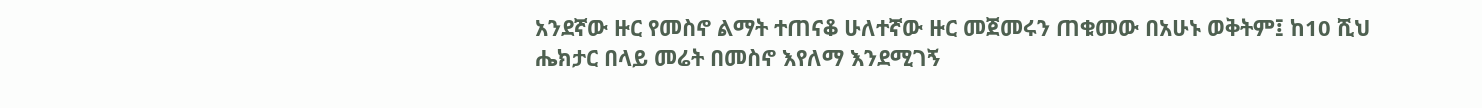አንደኛው ዙር የመስኖ ልማት ተጠናቆ ሁለተኛው ዙር መጀመሩን ጠቁመው በአሁኑ ወቅትም፤ ከ10 ሺህ ሔክታር በላይ መሬት በመስኖ እየለማ እንደሚገኝ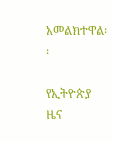አመልክተዋል፡፡

የኢትዮጵያ ዜና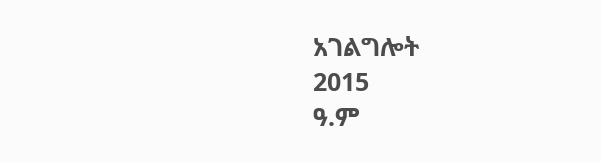አገልግሎት
2015
ዓ.ም